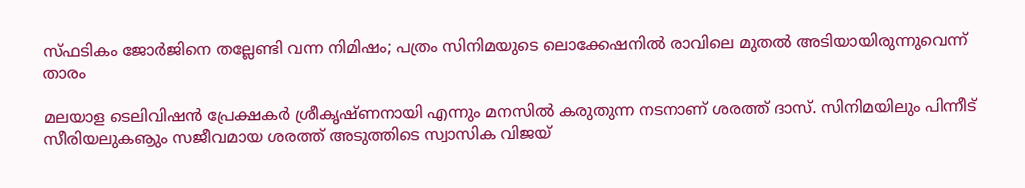സ്ഫടികം ജോര്‍ജിനെ തല്ലേണ്ടി വന്ന നിമിഷം; പത്രം സിനിമയുടെ ലൊക്കേഷനില്‍ രാവിലെ മുതല്‍ അടിയായിരുന്നുവെന്ന് താരം

മലയാള ടെലിവിഷന്‍ പ്രേക്ഷകര്‍ ശ്രീകൃഷ്ണനായി എന്നും മനസില്‍ കരുതുന്ന നടനാണ് ശരത്ത് ദാസ്. സിനിമയിലും പിന്നീട് സീരിയലുകൡും സജീവമായ ശരത്ത് അടുത്തിടെ സ്വാസിക വിജയ്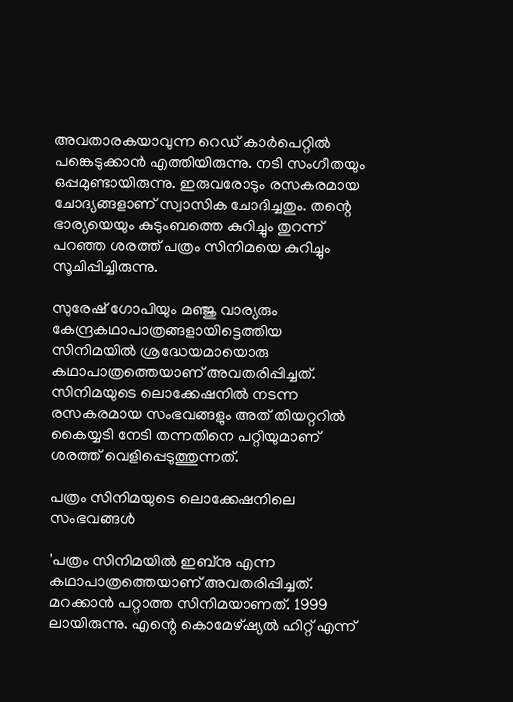അവതാരകയാവുന്ന റെഡ് കാര്‍പെറ്റില്‍ പങ്കെടുക്കാന്‍ എത്തിയിരുന്നു. നടി സംഗീതയും ഒപ്പമുണ്ടായിരുന്നു. ഇരുവരോടും രസകരമായ ചോദ്യങ്ങളാണ് സ്വാസിക ചോദിച്ചതും. തന്റെ ഭാര്യയെയും കുടുംബത്തെ കുറിച്ചും തുറന്ന് പറഞ്ഞ ശരത്ത് പത്രം സിനിമയെ കുറിച്ചും സൂചിപ്പിച്ചിരുന്നു.

സുരേഷ് ഗോപിയും മഞ്ജു വാര്യരും കേന്ദ്രകഥാപാത്രങ്ങളായിട്ടെത്തിയ സിനിമയില്‍ ശ്രദ്ധേയമായൊരു കഥാപാത്രത്തെയാണ് അവതരിപ്പിച്ചത്. സിനിമയുടെ ലൊക്കേഷനില്‍ നടന്ന രസകരമായ സംഭവങ്ങളും അത് തിയറ്ററില്‍ കൈയ്യടി നേടി തന്നതിനെ പറ്റിയുമാണ് ശരത്ത് വെളിപ്പെടുത്തുന്നത്.

പത്രം സിനിമയുടെ ലൊക്കേഷനിലെ സംഭവങ്ങൾ

'പത്രം സിനിമയില്‍ ഇബ്‌നു എന്ന കഥാപാത്രത്തെയാണ് അവതരിപ്പിച്ചത്. മറക്കാന്‍ പറ്റാത്ത സിനിമയാണത്. 1999 ലായിരുന്നു. എന്റെ കൊമേഴ്ഷ്യല്‍ ഹിറ്റ് എന്ന്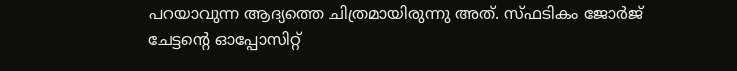പറയാവുന്ന ആദ്യത്തെ ചിത്രമായിരുന്നു അത്. സ്ഫടികം ജോര്‍ജ് ചേട്ടന്റെ ഓപ്പോസിറ്റ്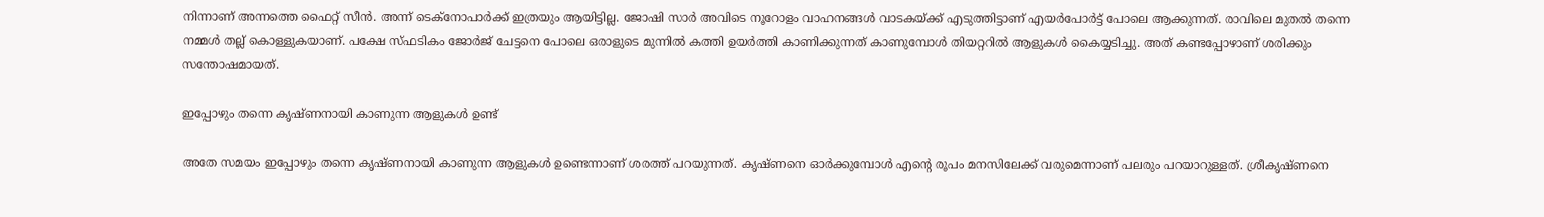നിന്നാണ് അന്നത്തെ ഫൈറ്റ് സീന്‍. അന്ന് ടെക്‌നോപാര്‍ക്ക് ഇത്രയും ആയിട്ടില്ല. ജോഷി സാര്‍ അവിടെ നൂറോളം വാഹനങ്ങള്‍ വാടകയ്ക്ക് എടുത്തിട്ടാണ് എയര്‍പോര്‍ട്ട് പോലെ ആക്കുന്നത്. രാവിലെ മുതല്‍ തന്നെ നമ്മള്‍ തല്ല് കൊള്ളുകയാണ്. പക്ഷേ സ്ഫടികം ജോര്‍ജ് ചേട്ടനെ പോലെ ഒരാളുടെ മുന്നില്‍ കത്തി ഉയര്‍ത്തി കാണിക്കുന്നത് കാണുമ്പോള്‍ തിയറ്ററില്‍ ആളുകള്‍ കൈയ്യടിച്ചു. അത് കണ്ടപ്പോഴാണ് ശരിക്കും സന്തോഷമായത്.

ഇപ്പോഴും തന്നെ കൃഷ്ണനായി കാണുന്ന ആളുകള്‍ ഉണ്ട്

അതേ സമയം ഇപ്പോഴും തന്നെ കൃഷ്ണനായി കാണുന്ന ആളുകള്‍ ഉണ്ടെന്നാണ് ശരത്ത് പറയുന്നത്. കൃഷ്ണനെ ഓര്‍ക്കുമ്പോള്‍ എന്റെ രൂപം മനസിലേക്ക് വരുമെന്നാണ് പലരും പറയാറുള്ളത്. ശ്രീകൃഷ്ണനെ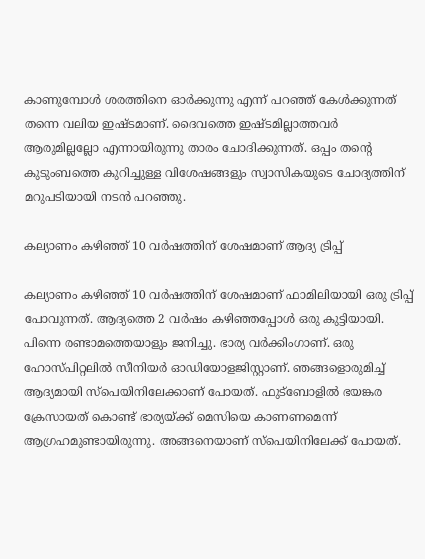കാണുമ്പോള്‍ ശരത്തിനെ ഓര്‍ക്കുന്നു എന്ന് പറഞ്ഞ് കേള്‍ക്കുന്നത് തന്നെ വലിയ ഇഷ്ടമാണ്. ദൈവത്തെ ഇഷ്ടമില്ലാത്തവര്‍ ആരുമില്ലല്ലോ എന്നായിരുന്നു താരം ചോദിക്കുന്നത്. ഒപ്പം തന്റെ കുടുംബത്തെ കുറിച്ചുള്ള വിശേഷങ്ങളും സ്വാസികയുടെ ചോദ്യത്തിന് മറുപടിയായി നടന്‍ പറഞ്ഞു.

കല്യാണം കഴിഞ്ഞ് 10 വര്‍ഷത്തിന് ശേഷമാണ് ആദ്യ ട്രിപ്പ്

കല്യാണം കഴിഞ്ഞ് 10 വര്‍ഷത്തിന് ശേഷമാണ് ഫാമിലിയായി ഒരു ട്രിപ്പ് പോവുന്നത്. ആദ്യത്തെ 2 വര്‍ഷം കഴിഞ്ഞപ്പോള്‍ ഒരു കുട്ടിയായി. പിന്നെ രണ്ടാമത്തെയാളും ജനിച്ചു. ഭാര്യ വര്‍ക്കിംഗാണ്. ഒരു ഹോസ്പിറ്റലില്‍ സീനിയര്‍ ഓഡിയോളജിസ്റ്റാണ്. ഞങ്ങളൊരുമിച്ച് ആദ്യമായി സ്പെയിനിലേക്കാണ് പോയത്. ഫുട്ബോളില്‍ ഭയങ്കര ക്രേസായത് കൊണ്ട് ഭാര്യയ്ക്ക് മെസിയെ കാണണമെന്ന് ആഗ്രഹമുണ്ടായിരുന്നു. അങ്ങനെയാണ് സ്പെയിനിലേക്ക് പോയത്.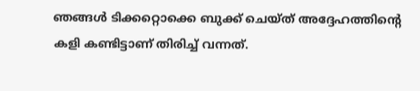ഞങ്ങള്‍ ടിക്കറ്റൊക്കെ ബുക്ക് ചെയ്ത് അദ്ദേഹത്തിന്റെ കളി കണ്ടിട്ടാണ് തിരിച്ച് വന്നത്.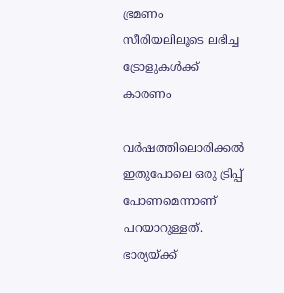ഭ്രമണം സീരിയലിലൂടെ ലഭിച്ച ട്രോളുകൾക്ക് കാരണം

വര്‍ഷത്തിലൊരിക്കല്‍ ഇതുപോലെ ഒരു ട്രിപ്പ് പോണമെന്നാണ് പറയാറുള്ളത്. ഭാര്യയ്ക്ക്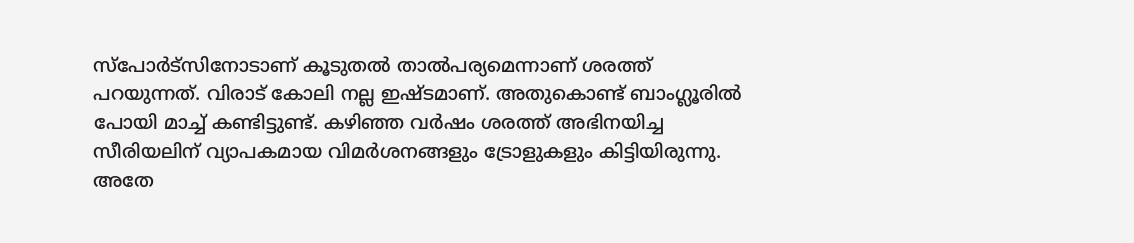സ്‌പോര്‍ട്‌സിനോടാണ് കൂടുതല്‍ താല്‍പര്യമെന്നാണ് ശരത്ത് പറയുന്നത്. വിരാട് കോലി നല്ല ഇഷ്ടമാണ്. അതുകൊണ്ട് ബാംഗ്ലൂരില്‍ പോയി മാച്ച് കണ്ടിട്ടുണ്ട്. കഴിഞ്ഞ വര്‍ഷം ശരത്ത് അഭിനയിച്ച സീരിയലിന് വ്യാപകമായ വിമര്‍ശനങ്ങളും ട്രോളുകളും കിട്ടിയിരുന്നു. അതേ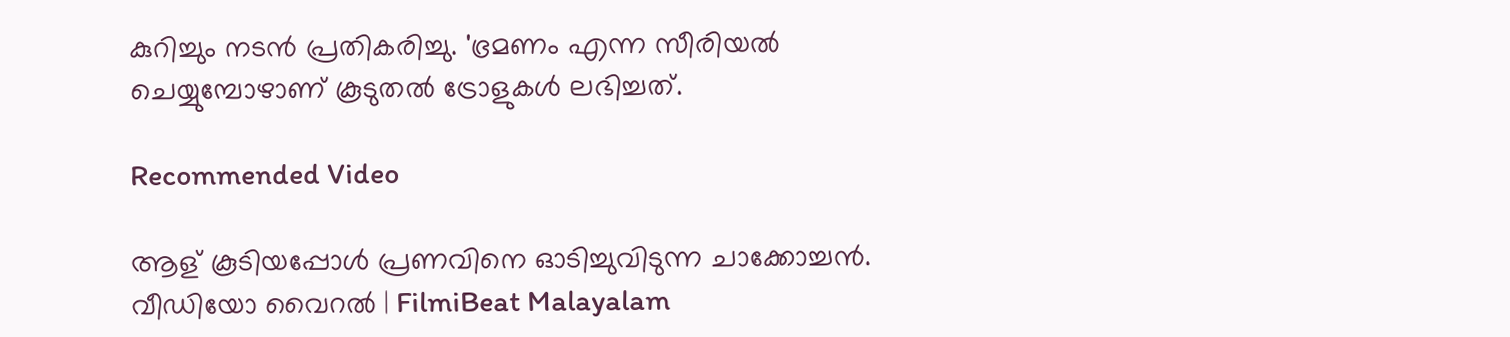കുറിച്ചും നടന്‍ പ്രതികരിച്ചു. 'ഭ്രമണം എന്ന സീരിയല്‍ ചെയ്യുമ്പോഴാണ് കൂടുതല്‍ ട്രോളുകള്‍ ലഭിച്ചത്.

Recommended Video

ആള് കൂടിയപ്പോൾ പ്രണവിനെ ഓടിച്ചുവിടുന്ന ചാക്കോച്ചൻ. വീഡിയോ വൈറൽ | FilmiBeat Malayalam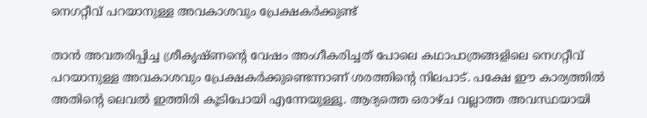നെഗറ്റീവ് പറയാനുള്ള അവകാശവും പ്രേക്ഷകര്‍ക്കുണ്ട്

താന്‍ അവതരിപ്പിച്ച ശ്രീകൃഷ്ണന്റെ വേഷം അംഗീകരിച്ചത് പോലെ കഥാപാത്രങ്ങളിലെ നെഗറ്റീവ് പറയാനുള്ള അവകാശവും പ്രേക്ഷകര്‍ക്കുണ്ടെന്നാണ് ശരത്തിന്റെ നിലപാട്. പക്ഷേ ഈ കാര്യത്തില്‍ അതിന്റെ ലെവല്‍ ഇത്തിരി കൂടിപോയി എന്നേയുള്ളൂ. ആദ്യത്തെ ഒരാഴ്ച വല്ലാത്ത അവസ്ഥയായി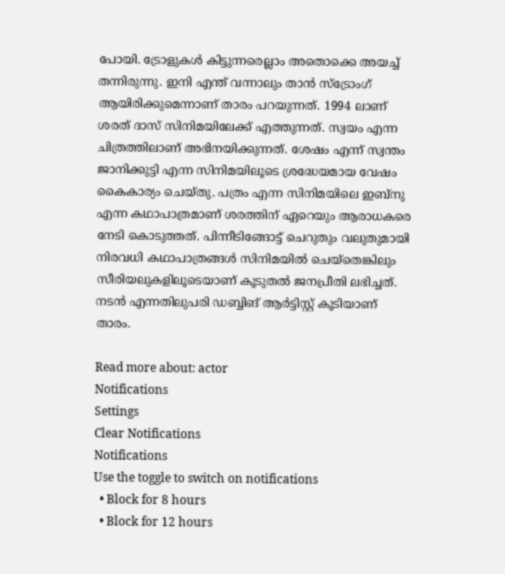പോയി. ട്രോളുകള്‍ കിട്ടുന്നരെല്ലാം അതൊക്കെ അയച്ച് തന്നിരുന്നു. ഇനി എന്ത് വന്നാലും താന്‍ സ്ട്രോംഗ് ആയിരിക്കുമെന്നാണ് താരം പറയുന്നത്. 1994 ലാണ് ശരത് ദാസ് സിനിമയിലേക്ക് എത്തുന്നത്. സ്വയം എന്ന ചിത്രത്തിലാണ് അഭിനയിക്കുന്നത്. ശേഷം എന്ന് സ്വന്തം ജാനിക്കുട്ടി എന്ന സിനിമയിലൂടെ ശ്രദ്ധേയമായ വേഷം കൈകാര്യം ചെയ്തു. പത്രം എന്ന സിനിമയിലെ ഇബ്‌നു എന്ന കഥാപാത്രമാണ് ശരത്തിന് ഏറെയും ആരാധകരെ നേടി കൊടുത്തത്. പിന്നീടിങ്ങോട്ട് ചെറുതും വലുതുമായി നിരവധി കഥാപാത്രങ്ങള്‍ സിനിമയില്‍ ചെയ്‌തെങ്കിലും സീരിയലുകളിലൂടെയാണ് കൂടുതല്‍ ജനപ്രീതി ലഭിച്ചത്. നടന്‍ എന്നതിലുപരി ഡബ്ബിങ് ആര്‍ട്ടിസ്റ്റ് കൂടിയാണ് താരം.

Read more about: actor
Notifications
Settings
Clear Notifications
Notifications
Use the toggle to switch on notifications
  • Block for 8 hours
  • Block for 12 hours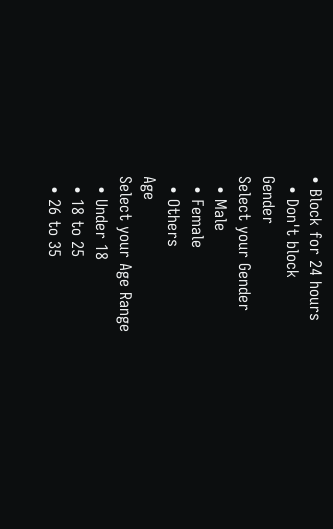• Block for 24 hours
  • Don't block
Gender
Select your Gender
  • Male
  • Female
  • Others
Age
Select your Age Range
  • Under 18
  • 18 to 25
  • 26 to 35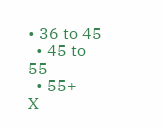• 36 to 45
  • 45 to 55
  • 55+
X